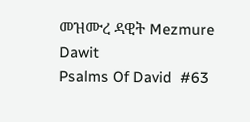መዝሙረ ዳዊት Mezmure Dawit
Psalms Of David  #63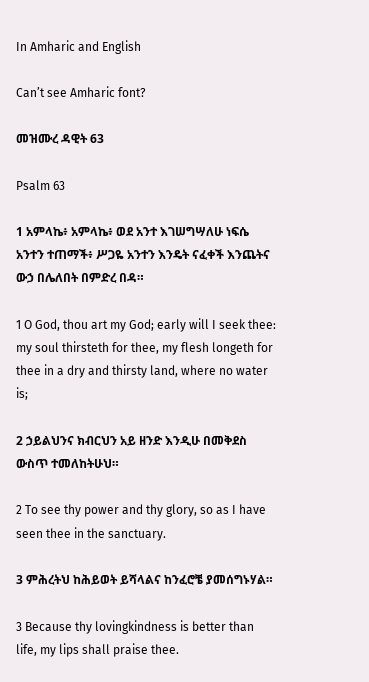In Amharic and English

Can’t see Amharic font?

መዝሙረ ዳዊት 63

Psalm 63

1 አምላኬ፥ አምላኬ፥ ወደ አንተ እገሠግሣለሁ ነፍሴ አንተን ተጠማች፥ ሥጋዬ አንተን እንዴት ናፈቀች እንጨትና ውኃ በሌለበት በምድረ በዳ።

1 O God, thou art my God; early will I seek thee: my soul thirsteth for thee, my flesh longeth for thee in a dry and thirsty land, where no water is;

2 ኃይልህንና ክብርህን አይ ዘንድ እንዲሁ በመቅደስ ውስጥ ተመለከትሁህ።

2 To see thy power and thy glory, so as I have seen thee in the sanctuary.

3 ምሕረትህ ከሕይወት ይሻላልና ከንፈሮቼ ያመሰግኑሃል።

3 Because thy lovingkindness is better than life, my lips shall praise thee.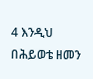4 እንዲህ በሕይወቴ ዘመን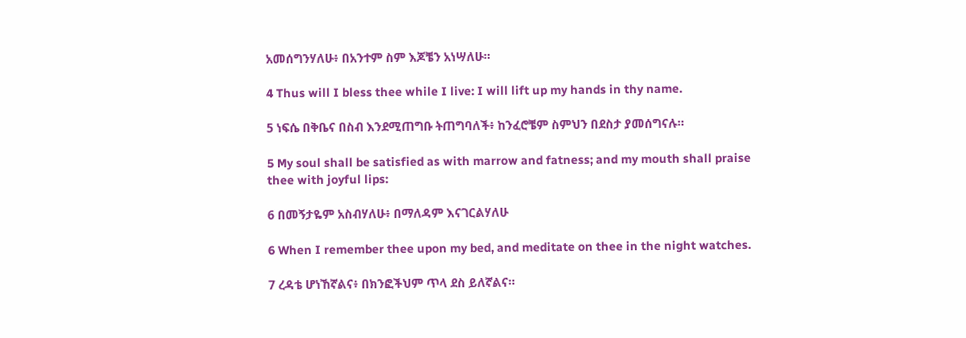አመሰግንሃለሁ፥ በአንተም ስም እጆቼን አነሣለሁ።

4 Thus will I bless thee while I live: I will lift up my hands in thy name.

5 ነፍሴ በቅቤና በስብ እንደሚጠግቡ ትጠግባለች፥ ከንፈሮቼም ስምህን በደስታ ያመሰግናሉ።

5 My soul shall be satisfied as with marrow and fatness; and my mouth shall praise thee with joyful lips:

6 በመኝታዬም አስብሃለሁ፥ በማለዳም እናገርልሃለሁ

6 When I remember thee upon my bed, and meditate on thee in the night watches.

7 ረዳቴ ሆነኸኛልና፥ በክንፎችህም ጥላ ደስ ይለኛልና።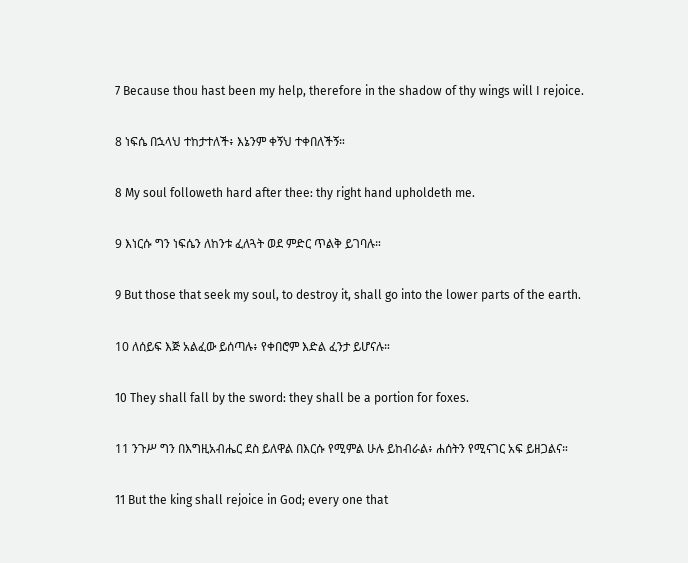7 Because thou hast been my help, therefore in the shadow of thy wings will I rejoice.

8 ነፍሴ በኋላህ ተከታተለች፥ እኔንም ቀኝህ ተቀበለችኝ።

8 My soul followeth hard after thee: thy right hand upholdeth me.

9 እነርሱ ግን ነፍሴን ለከንቱ ፈለጓት ወደ ምድር ጥልቅ ይገባሉ።

9 But those that seek my soul, to destroy it, shall go into the lower parts of the earth.

10 ለሰይፍ እጅ አልፈው ይሰጣሉ፥ የቀበሮም እድል ፈንታ ይሆናሉ።

10 They shall fall by the sword: they shall be a portion for foxes.

11 ንጉሥ ግን በእግዚአብሔር ደስ ይለዋል በእርሱ የሚምል ሁሉ ይከብራል፥ ሐሰትን የሚናገር አፍ ይዘጋልና።

11 But the king shall rejoice in God; every one that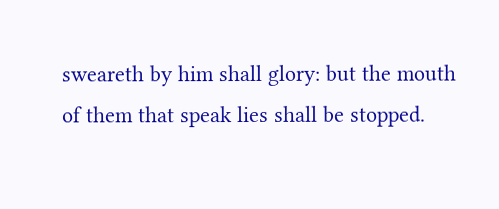sweareth by him shall glory: but the mouth of them that speak lies shall be stopped.